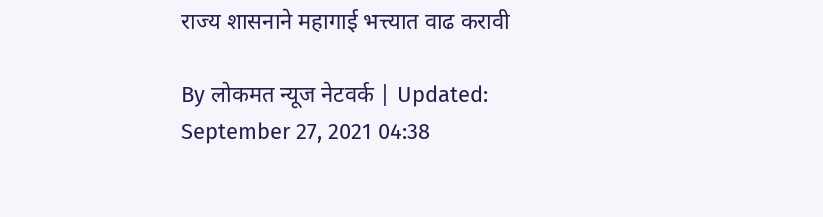राज्य शासनाने महागाई भत्त्यात वाढ करावी

By लोकमत न्यूज नेटवर्क | Updated: September 27, 2021 04:38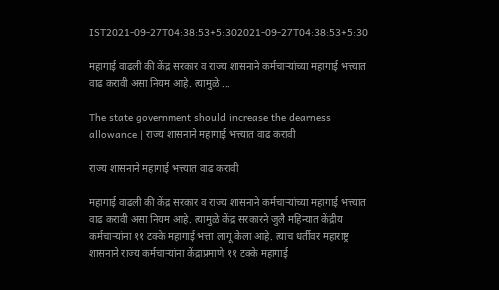IST2021-09-27T04:38:53+5:302021-09-27T04:38:53+5:30

महागाई वाढली की केंद्र सरकार व राज्य शासनाने कर्मचाऱ्यांच्या महागाई भत्त्यात वाढ करावी असा नियम आहे. त्यामुळे ...

The state government should increase the dearness allowance | राज्य शासनाने महागाई भत्त्यात वाढ करावी

राज्य शासनाने महागाई भत्त्यात वाढ करावी

महागाई वाढली की केंद्र सरकार व राज्य शासनाने कर्मचाऱ्यांच्या महागाई भत्त्यात वाढ करावी असा नियम आहे. त्यामुळे केंद्र सरकारने जुलै महिन्यात केंद्रीय कर्मचाऱ्यांना ११ टक्के महागाई भत्ता लागू केला आहे. त्याच धर्तीवर महाराष्ट्र शासनाने राज्य कर्मचाऱ्यांना केंद्राप्रमाणे ११ टक्के महागाई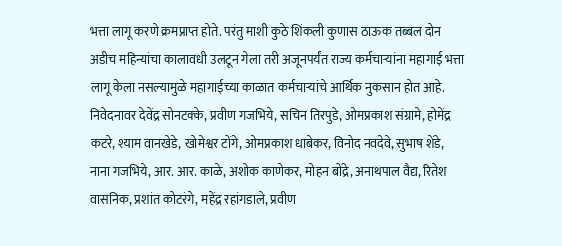भत्ता लागू करणे क्रमप्राप्त होते. परंतु माशी कुठे शिंकली कुणास ठाऊक तब्बल दोन अडीच महिन्यांचा कालावधी उलटून गेला तरी अजूनपर्यंत राज्य कर्मचाऱ्यांना महागाई भत्ता लागू केला नसल्यामुळे महागाईच्या काळात कर्मचाऱ्यांचे आर्थिक नुकसान होत आहे. निवेदनावर देवेंद्र सोनटक्के, प्रवीण गजभिये, सचिन तिरपुडे, ओमप्रकाश संग्रामे, होमेंद्र कटरे, श्याम वानखेडे, खोमेश्वर टोंगे, ओमप्रकाश धाबेकर, विनोद नवदेवे, सुभाष शेंडे, नाना गजभिये, आर. आर. काळे, अशोक काणेकर, मोहन बोंद्रे, अनाथपाल वैद्य, रितेश वासनिक, प्रशांत कोटरंगे, महेंद्र रहांगडाले, प्रवीण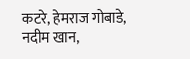कटरे, हेमराज गोबाडे, नदीम खान,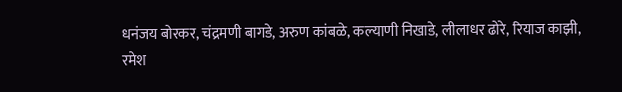धनंजय बोरकर, चंद्रमणी बागडे, अरुण कांबळे, कल्याणी निखाडे, लीलाधर ढोरे, रियाज काझी, रमेश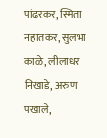पांढरकर, स्मिता नहातकर, सुलभा काळे, लीलाधर निखाडे, अरुण पखाले,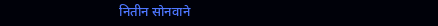नितीन सोनवाने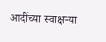आदींच्या स्वाक्षऱ्या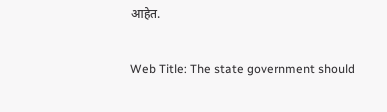आहेत.

Web Title: The state government should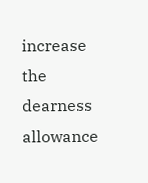increase the dearness allowance